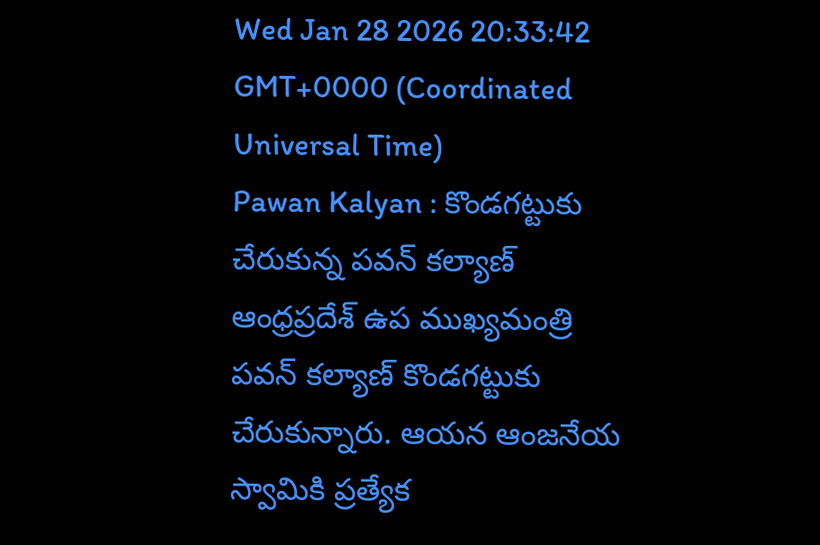Wed Jan 28 2026 20:33:42 GMT+0000 (Coordinated Universal Time)
Pawan Kalyan : కొండగట్టుకు చేరుకున్న పవన్ కల్యాణ్
ఆంధ్రప్రదేశ్ ఉప ముఖ్యమంత్రి పవన్ కల్యాణ్ కొండగట్టుకు చేరుకున్నారు. ఆయన ఆంజనేయ స్వామికి ప్రత్యేక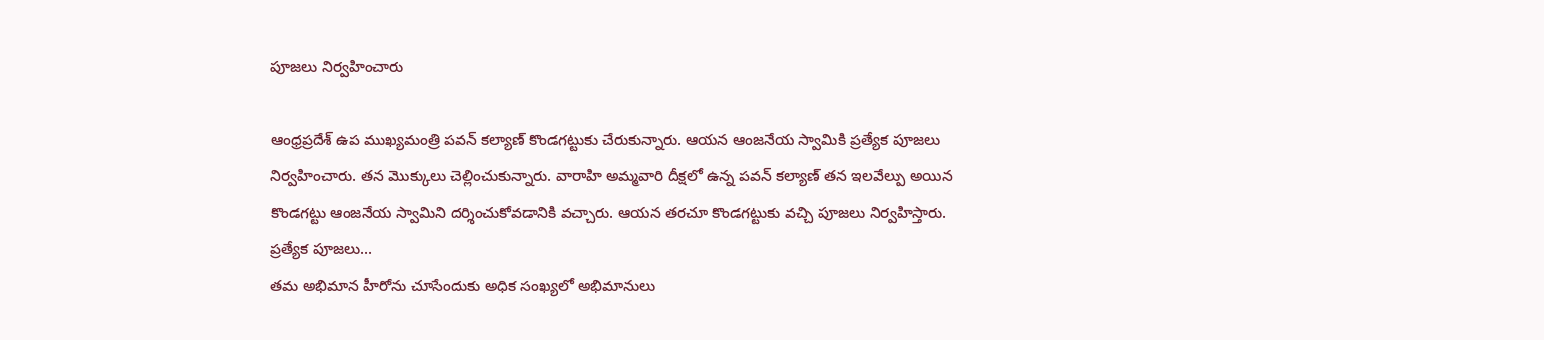పూజలు నిర్వహించారు

ఆంధ్రప్రదేశ్ ఉప ముఖ్యమంత్రి పవన్ కల్యాణ్ కొండగట్టుకు చేరుకున్నారు. ఆయన ఆంజనేయ స్వామికి ప్రత్యేక పూజలు నిర్వహించారు. తన మొక్కులు చెల్లించుకున్నారు. వారాహి అమ్మవారి దీక్షలో ఉన్న పవన్ కల్యాణ్ తన ఇలవేల్పు అయిన కొండగట్టు ఆంజనేయ స్వామిని దర్శించుకోవడానికి వచ్చారు. ఆయన తరచూ కొండగట్టుకు వచ్చి పూజలు నిర్వహిస్తారు.
ప్రత్యేక పూజలు...
తమ అభిమాన హీరోను చూసేందుకు అధిక సంఖ్యలో అభిమానులు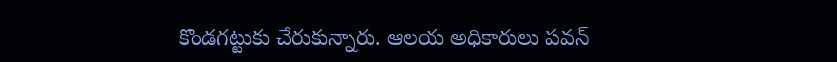కొండగట్టుకు చేరుకున్నారు. ఆలయ అధికారులు పవన్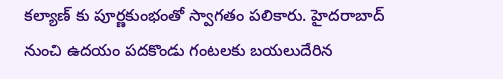కల్యాణ్ కు పూర్ణకుంభంతో స్వాగతం పలికారు. హైదరాబాద్ నుంచి ఉదయం పదకొండు గంటలకు బయలుదేరిన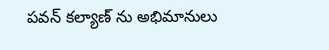పవన్ కల్యాణ్ ను అభిమానులు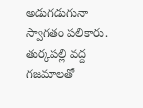అడుగడుగునా స్వాగతం పలికారు. తుర్కపల్లి వద్ద గజమాలతో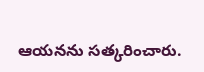ఆయనను సత్కరించారు.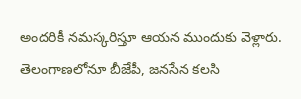అందరికీ నమస్కరిస్తూ ఆయన ముందుకు వెళ్లారు. తెలంగాణలోనూ బీజేపీ, జనసేన కలసి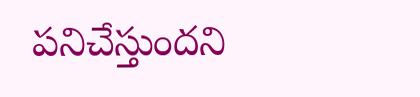పనిచేస్తుందని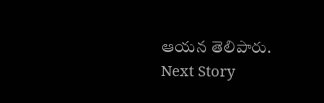ఆయన తెలిపారు.
Next Story